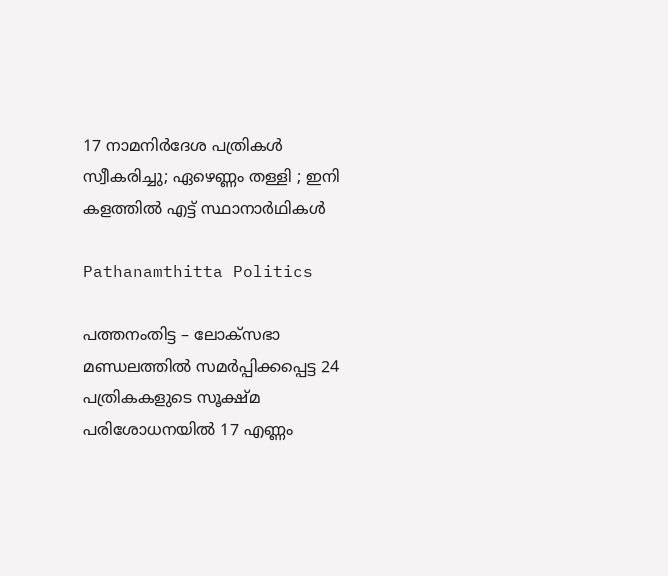17 നാമനിർദേശ പത്രികൾ സ്വീകരിച്ചു; ഏഴെണ്ണം തള്ളി ; ഇനി കളത്തിൽ എട്ട് സ്ഥാനാർഥികൾ

Pathanamthitta Politics

പത്തനംതിട്ട – ലോക്‌സഭാ മണ്ഡലത്തിൽ സമർപ്പിക്കപ്പെട്ട 24 പത്രികകളുടെ സൂക്ഷ്മ പരിശോധനയിൽ 17 എണ്ണം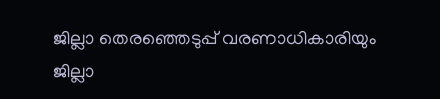ജില്ലാ തെരഞ്ഞെടുപ്പ് വരണാധികാരിയും ജില്ലാ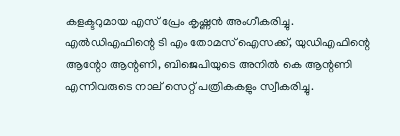കളക്ടറുമായ എസ് പ്രേം കൃഷ്ണൻ അംഗീകരിച്ചു. എൽഡിഎഫിന്റെ ടി എം തോമസ് ഐസക്ക്, യുഡിഎഫിന്റെ ആന്റോ ആന്റണി, ബിജെപിയുടെ അനിൽ കെ ആന്റണി എന്നിവരുടെ നാല് സെറ്റ് പത്രികകളും സ്വീകരിച്ചു.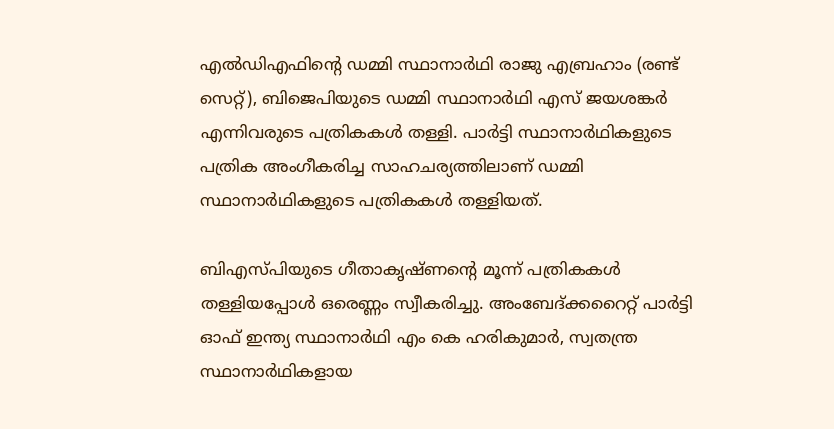എൽഡിഎഫിന്റെ ഡമ്മി സ്ഥാനാർഥി രാജു എബ്രഹാം (രണ്ട് സെറ്റ്), ബിജെപിയുടെ ഡമ്മി സ്ഥാനാർഥി എസ് ജയശങ്കർ എന്നിവരുടെ പത്രികകൾ തള്ളി. പാർട്ടി സ്ഥാനാർഥികളുടെ പത്രിക അംഗീകരിച്ച സാഹചര്യത്തിലാണ് ഡമ്മി സ്ഥാനാർഥികളുടെ പത്രികകൾ തള്ളിയത്.

ബിഎസ്പിയുടെ ഗീതാകൃഷ്ണന്റെ മൂന്ന് പത്രികകൾ തള്ളിയപ്പോൾ ഒരെണ്ണം സ്വീകരിച്ചു. അംബേദ്ക്കറൈറ്റ് പാർട്ടി ഓഫ് ഇന്ത്യ സ്ഥാനാർഥി എം കെ ഹരികുമാർ, സ്വതന്ത്ര സ്ഥാനാർഥികളായ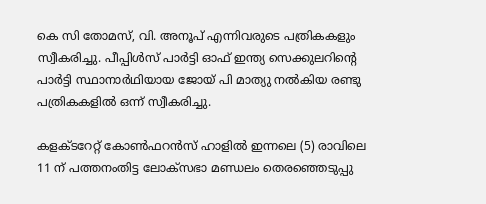കെ സി തോമസ്, വി. അനൂപ് എന്നിവരുടെ പത്രികകളും സ്വീകരിച്ചു. പീപ്പിൾസ് പാർട്ടി ഓഫ് ഇന്ത്യ സെക്കുലറിന്റെ പാർട്ടി സ്ഥാനാർഥിയായ ജോയ് പി മാത്യു നൽകിയ രണ്ടു പത്രികകളിൽ ഒന്ന് സ്വീകരിച്ചു.

കളക്ടറേറ്റ് കോൺഫറൻസ് ഹാളിൽ ഇന്നലെ (5) രാവിലെ 11 ന് പത്തനംതിട്ട ലോക്സഭാ മണ്ഡലം തെരഞ്ഞെടുപ്പു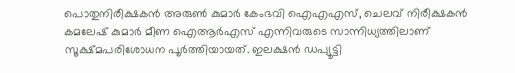പൊതുനിരീക്ഷകൻ അരുൺ കുമാർ കേംഭവി ഐഎഎസ്, ചെലവ് നിരീക്ഷകൻ കമലേഷ് കുമാർ മീണ ഐആർഎസ് എന്നിവരുടെ സാന്നിധ്യത്തിലാണ് സൂക്ഷ്മപരിശോധന പൂർത്തിയായത്. ഇലക്ഷൻ ഡപ്യൂട്ടി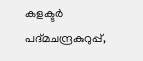കളക്ടർ പദ്മചന്ദ്രകുറുപ്പ്,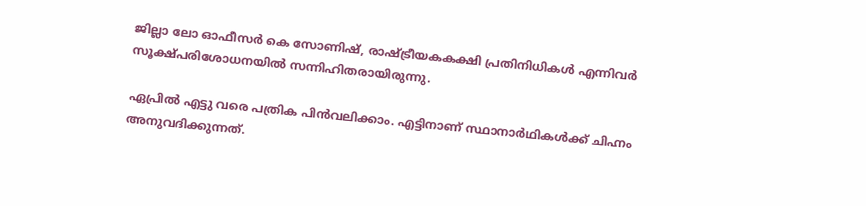ജില്ലാ ലോ ഓഫീസർ കെ സോണിഷ്, രാഷ്ട്രീയകകക്ഷി പ്രതിനിധികൾ എന്നിവർ സൂക്ഷ്പരിശോധനയിൽ സന്നിഹിതരായിരുന്നു.

ഏപ്രിൽ എട്ടു വരെ പത്രിക പിൻവലിക്കാം. എട്ടിനാണ് സ്ഥാനാർഥികൾക്ക് ചിഹ്നം അനുവദിക്കുന്നത്.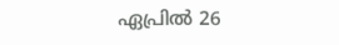ഏപ്രിൽ 26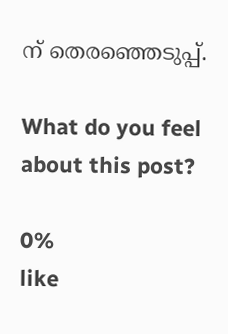ന് തെരഞ്ഞെടുപ്പ്.

What do you feel about this post?

0%
like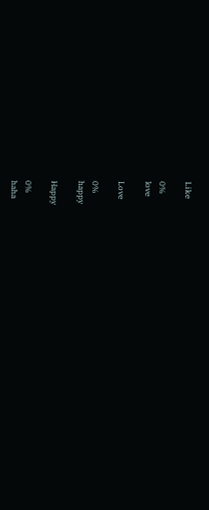Like

0%
love

Love

0%
happy

Happy

0%
haha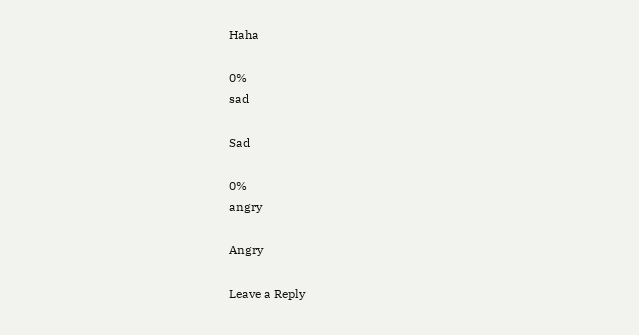Haha

0%
sad

Sad

0%
angry

Angry

Leave a Reply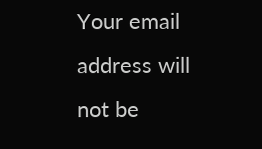Your email address will not be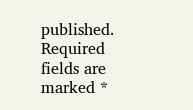published. Required fields are marked *